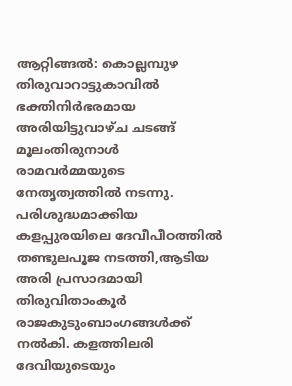ആറ്റിങ്ങൽ: കൊല്ലമ്പുഴ തിരുവാറാട്ടുകാവിൽ ഭക്തിനിർഭരമായ അരിയിട്ടുവാഴ്ച ചടങ്ങ് മൂലംതിരുനാൾ രാമവർമ്മയുടെ നേതൃത്വത്തിൽ നടന്നു. പരിശുദ്ധമാക്കിയ കളപ്പുരയിലെ ദേവീപീഠത്തിൽ തണ്ടുലപൂജ നടത്തി,ആടിയ അരി പ്രസാദമായി തിരുവിതാംകൂർ രാജകുടുംബാംഗങ്ങൾക്ക് നൽകി. കളത്തിലരി ദേവിയുടെയും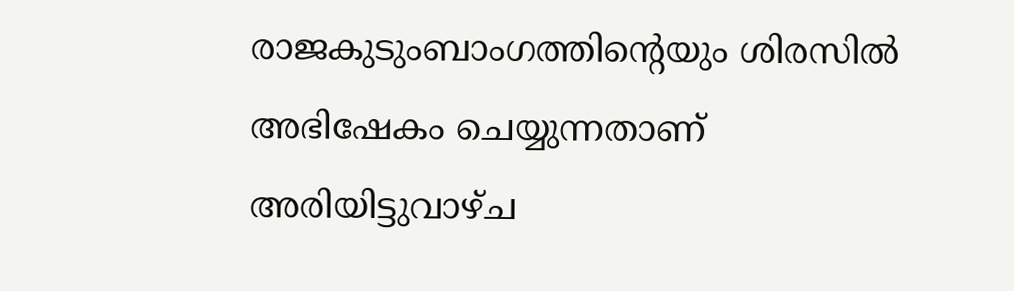രാജകുടുംബാംഗത്തിന്റെയും ശിരസിൽ അഭിഷേകം ചെയ്യുന്നതാണ് അരിയിട്ടുവാഴ്ച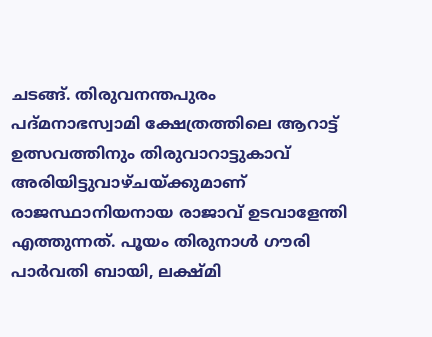ചടങ്ങ്. തിരുവനന്തപുരം പദ്മനാഭസ്വാമി ക്ഷേത്രത്തിലെ ആറാട്ട് ഉത്സവത്തിനും തിരുവാറാട്ടുകാവ് അരിയിട്ടുവാഴ്ചയ്ക്കുമാണ് രാജസ്ഥാനിയനായ രാജാവ് ഉടവാളേന്തി എത്തുന്നത്. പൂയം തിരുനാൾ ഗൗരി പാർവതി ബായി, ലക്ഷ്മി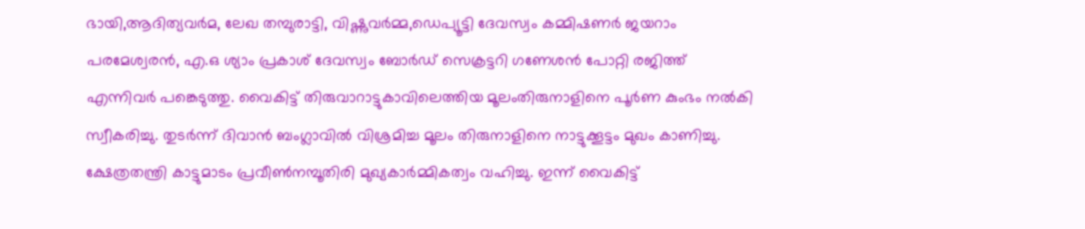ഭായി,ആദിത്യവർമ, ലേഖ തമ്പുരാട്ടി, വിഷ്ണുവർമ്മ,ഡെപ്യൂട്ടി ദേവസ്വം കമ്മിഷണർ ജയറാം പരമേശ്വരൻ, എ.ഒ ശ്യാം പ്രകാശ് ദേവസ്വം ബോർഡ് സെക്രട്ടറി ഗണേശൻ പോറ്റി രജിത്ത് എന്നിവർ പങ്കെടുത്തു. വൈകിട്ട് തിരുവാറാട്ടുകാവിലെത്തിയ മൂലംതിരുനാളിനെ പൂർണ കുംഭം നൽകി സ്വീകരിച്ചു. തുടർന്ന് ദിവാൻ ബംഗ്ലാവിൽ വിശ്രമിച്ച മൂലം തിരുനാളിനെ നാട്ടുക്കൂട്ടം മുഖം കാണിച്ചു. ക്ഷേത്രതന്ത്രി കാട്ടുമാടം പ്രവീൺനമ്പൂതിരി മുഖ്യകാർമ്മികത്വം വഹിച്ചു. ഇന്ന് വൈകിട്ട്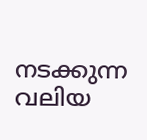നടക്കുന്ന വലിയ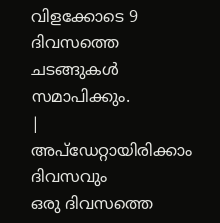വിളക്കോടെ 9 ദിവസത്തെ ചടങ്ങുകൾ സമാപിക്കും.
|
അപ്ഡേറ്റായിരിക്കാം ദിവസവും
ഒരു ദിവസത്തെ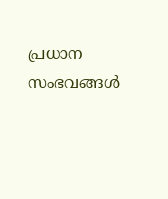പ്രധാന സംഭവങ്ങൾ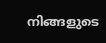നിങ്ങളുടെ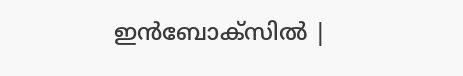ഇൻബോക്സിൽ |